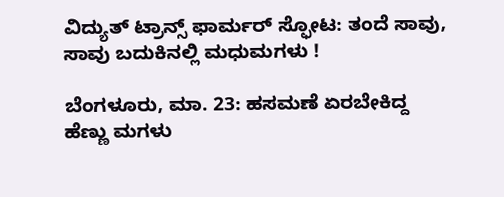ವಿದ್ಯುತ್ ಟ್ರಾನ್ಸ್ ಫಾರ್ಮರ್ ಸ್ಫೋಟ: ತಂದೆ ಸಾವು, ಸಾವು ಬದುಕಿನಲ್ಲಿ ಮಧುಮಗಳು !

ಬೆಂಗಳೂರು, ಮಾ. 23: ಹಸಮಣೆ ಏರಬೇಕಿದ್ದ ಹೆಣ್ಣು ಮಗಳು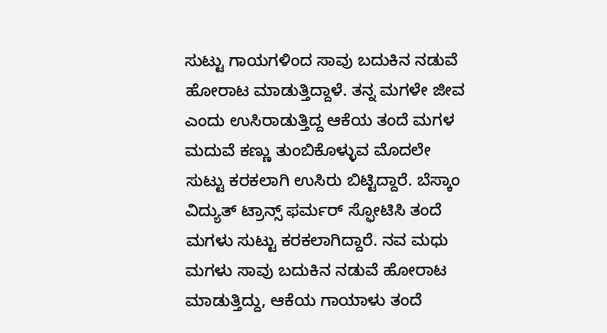ಸುಟ್ಟು ಗಾಯಗಳಿಂದ ಸಾವು ಬದುಕಿನ ನಡುವೆ ಹೋರಾಟ ಮಾಡುತ್ತಿದ್ದಾಳೆ. ತನ್ನ ಮಗಳೇ ಜೀವ ಎಂದು ಉಸಿರಾಡುತ್ತಿದ್ದ ಆಕೆಯ ತಂದೆ ಮಗಳ ಮದುವೆ ಕಣ್ಣು ತುಂಬಿಕೊಳ್ಳುವ ಮೊದಲೇ ಸುಟ್ಟು ಕರಕಲಾಗಿ ಉಸಿರು ಬಿಟ್ಟಿದ್ದಾರೆ. ಬೆಸ್ಕಾಂ ವಿದ್ಯುತ್ ಟ್ರಾನ್ಸ್ ಫರ್ಮರ್ ಸ್ಫೋಟಿಸಿ ತಂದೆ ಮಗಳು ಸುಟ್ಟು ಕರಕಲಾಗಿದ್ದಾರೆ. ನವ ಮಧು ಮಗಳು ಸಾವು ಬದುಕಿನ ನಡುವೆ ಹೋರಾಟ ಮಾಡುತ್ತಿದ್ದು, ಆಕೆಯ ಗಾಯಾಳು ತಂದೆ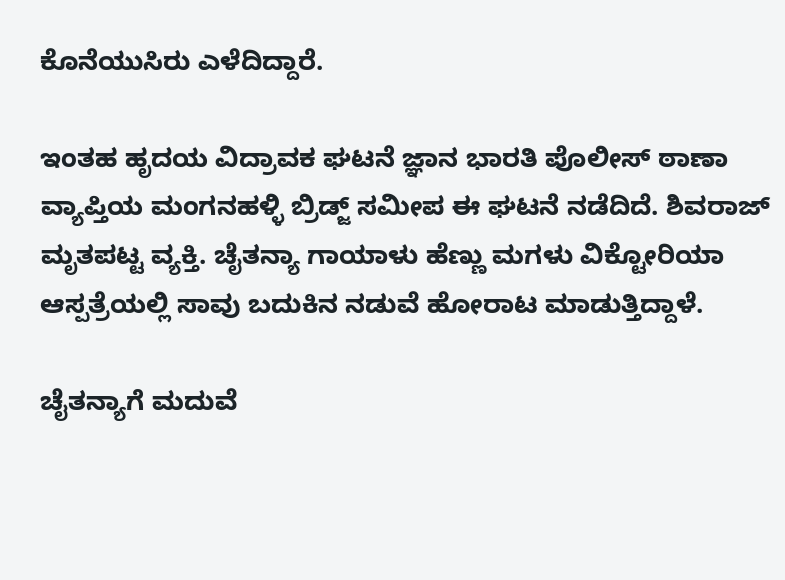ಕೊನೆಯುಸಿರು ಎಳೆದಿದ್ದಾರೆ.

ಇಂತಹ ಹೃದಯ ವಿದ್ರಾವಕ ಘಟನೆ ಜ್ಞಾನ ಭಾರತಿ ಪೊಲೀಸ್ ಠಾಣಾ ವ್ಯಾಪ್ತಿಯ ಮಂಗನಹಳ್ಳಿ ಬ್ರಿಡ್ಜ್ ಸಮೀಪ ಈ ಘಟನೆ ನಡೆದಿದೆ. ಶಿವರಾಜ್ ಮೃತಪಟ್ಟ ವ್ಯಕ್ತಿ. ಚೈತನ್ಯಾ ಗಾಯಾಳು ಹೆಣ್ಣು ಮಗಳು ವಿಕ್ಟೋರಿಯಾ ಆಸ್ಪತ್ರೆಯಲ್ಲಿ ಸಾವು ಬದುಕಿನ ನಡುವೆ ಹೋರಾಟ ಮಾಡುತ್ತಿದ್ದಾಳೆ.

ಚೈತನ್ಯಾಗೆ ಮದುವೆ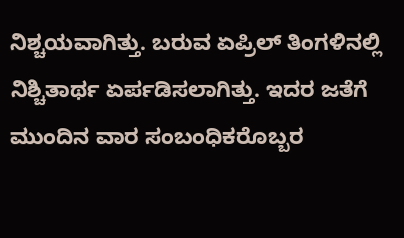ನಿಶ್ಚಯವಾಗಿತ್ತು. ಬರುವ ಏಪ್ರಿಲ್ ತಿಂಗಳಿನಲ್ಲಿ ನಿಶ್ಚಿತಾರ್ಥ ಏರ್ಪಡಿಸಲಾಗಿತ್ತು. ಇದರ ಜತೆಗೆ ಮುಂದಿನ ವಾರ ಸಂಬಂಧಿಕರೊಬ್ಬರ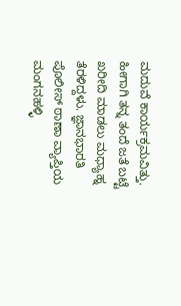ಮದುವೆ ಕಾರ್ಯಕ್ರಮವಿತ್ತು. ಹೀಗಾಗಿ ತನ್ನ ತಂದೆ ಜತೆ ಬಟ್ಟೆ ಖರೀದಿ ಮಾಡಲು ಮಧ್ಯಾಹ್ನ ತೆರಳಿದ್ದಳು. ಜ್ಞಾನಭಾರತಿ ಪೊಲೀಸ್ ಠಾಣಾ ವ್ಯಾಪ್ತಿಯ ಮಂಗನಹಳ್ಳಿ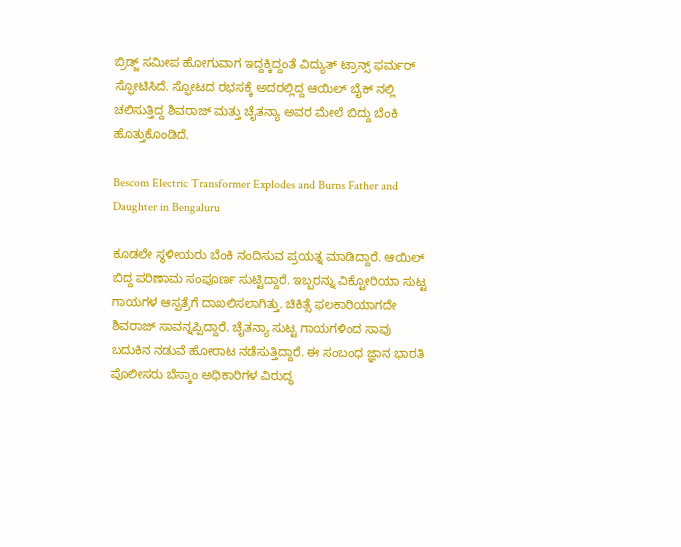ಬ್ರಿಡ್ಜ್ ಸಮೀಪ ಹೋಗುವಾಗ ಇದ್ದಕ್ಕಿದ್ದಂತೆ ವಿದ್ಯುತ್ ಟ್ರಾನ್ಸ್ ಫರ್ಮರ್ ಸ್ಫೋಟಿಸಿದೆ. ಸ್ಫೋಟದ ರಭಸಕ್ಕೆ ಅದರಲ್ಲಿದ್ದ ಆಯಿಲ್ ಬೈಕ್ ನಲ್ಲಿ ಚಲಿಸುತ್ತಿದ್ದ ಶಿವರಾಜ್ ಮತ್ತು ಚೈತನ್ಯಾ ಅವರ ಮೇಲೆ ಬಿದ್ದು ಬೆಂಕಿ ಹೊತ್ತುಕೊಂಡಿದೆ.

Bescom Electric Transformer Explodes and Burns Father and Daughter in Bengaluru

ಕೂಡಲೇ ಸ್ಥಳೀಯರು ಬೆಂಕಿ ನಂದಿಸುವ ಪ್ರಯತ್ನ ಮಾಡಿದ್ದಾರೆ. ಆಯಿಲ್ ಬಿದ್ದ ಪರಿಣಾಮ ಸಂಪೂರ್ಣ ಸುಟ್ಟಿದ್ದಾರೆ. ಇಬ್ಬರನ್ನು ವಿಕ್ಟೋರಿಯಾ ಸುಟ್ಟ ಗಾಯಗಳ ಆಸ್ಪತ್ರೆಗೆ ದಾಖಲಿಸಲಾಗಿತ್ತು. ಚಿಕಿತ್ಸೆ ಫಲಕಾರಿಯಾಗದೇ ಶಿವರಾಜ್ ಸಾವನ್ನಪ್ಪಿದ್ದಾರೆ. ಚೈತನ್ಯಾ ಸುಟ್ಟ ಗಾಯಗಳಿಂದ ಸಾವು ಬದುಕಿನ ನಡುವೆ ಹೋರಾಟ ನಡೆಸುತ್ತಿದ್ದಾರೆ. ಈ ಸಂಬಂಧ ಜ್ಞಾನ ಭಾರತಿ ಪೊಲೀಸರು ಬೆಸ್ಕಾಂ ಅಧಿಕಾರಿಗಳ ವಿರುದ್ಧ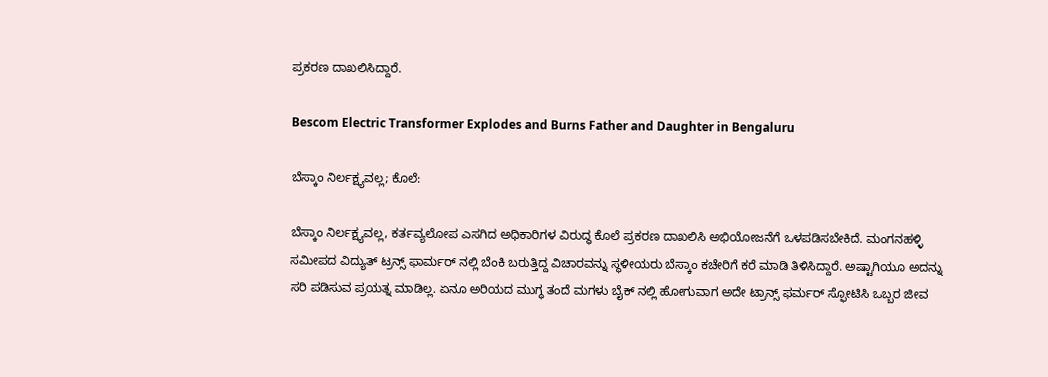ಪ್ರಕರಣ ದಾಖಲಿಸಿದ್ದಾರೆ.

Bescom Electric Transformer Explodes and Burns Father and Daughter in Bengaluru

ಬೆಸ್ಕಾಂ ನಿರ್ಲಕ್ಷ್ಯವಲ್ಲ; ಕೊಲೆ:

ಬೆಸ್ಕಾಂ ನಿರ್ಲಕ್ಷ್ಯವಲ್ಲ, ಕರ್ತವ್ಯಲೋಪ ಎಸಗಿದ ಅಧಿಕಾರಿಗಳ ವಿರುದ್ಧ ಕೊಲೆ ಪ್ರಕರಣ ದಾಖಲಿಸಿ ಅಭಿಯೋಜನೆಗೆ ಒಳಪಡಿಸಬೇಕಿದೆ. ಮಂಗನಹಳ್ಳಿ ಸಮೀಪದ ವಿದ್ಯುತ್ ಟ್ರನ್ಸ್ ಫಾರ್ಮರ್ ನಲ್ಲಿ ಬೆಂಕಿ ಬರುತ್ತಿದ್ದ ವಿಚಾರವನ್ನು ಸ್ಥಳೀಯರು ಬೆಸ್ಕಾಂ ಕಚೇರಿಗೆ ಕರೆ ಮಾಡಿ ತಿಳಿಸಿದ್ದಾರೆ. ಅಷ್ಟಾಗಿಯೂ ಅದನ್ನು ಸರಿ ಪಡಿಸುವ ಪ್ರಯತ್ನ ಮಾಡಿಲ್ಲ. ಏನೂ ಅರಿಯದ ಮುಗ್ಧ ತಂದೆ ಮಗಳು ಬೈಕ್ ನಲ್ಲಿ ಹೋಗುವಾಗ ಅದೇ ಟ್ರಾನ್ಸ್ ಫರ್ಮರ್ ಸ್ಫೋಟಿಸಿ ಒಬ್ಬರ ಜೀವ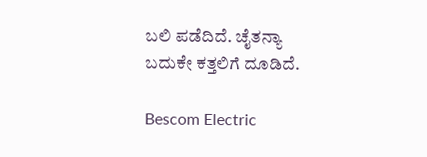ಬಲಿ ಪಡೆದಿದೆ. ಚೈತನ್ಯಾ ಬದುಕೇ ಕತ್ತಲಿಗೆ ದೂಡಿದೆ.

Bescom Electric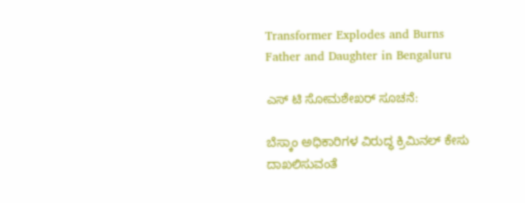Transformer Explodes and Burns Father and Daughter in Bengaluru

ಎಸ್ ಟಿ ಸೋಮಶೇಖರ್ ಸೂಚನೆ:

ಬೆಸ್ಕಾಂ ಅಧಿಕಾರಿಗಳ ವಿರುದ್ಧ ಕ್ರಿಮಿನಲ್ ಕೇಸು ದಾಖಲಿಸುವಂತೆ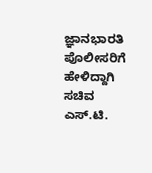ಜ್ಞಾನಭಾರತಿ ಪೊಲೀಸರಿಗೆ ಹೇಳಿದ್ದಾಗಿ ಸಚಿವ ಎಸ್.ಟಿ.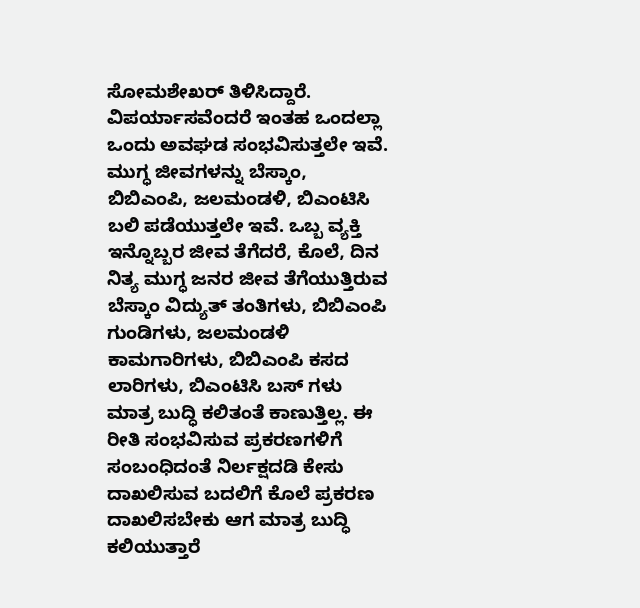ಸೋಮಶೇಖರ್ ತಿಳಿಸಿದ್ದಾರೆ. ವಿಪರ್ಯಾಸವೆಂದರೆ ಇಂತಹ ಒಂದಲ್ಲಾ ಒಂದು ಅವಘಡ ಸಂಭವಿಸುತ್ತಲೇ ಇವೆ. ಮುಗ್ಧ ಜೀವಗಳನ್ನು ಬೆಸ್ಕಾಂ, ಬಿಬಿಎಂಪಿ, ಜಲಮಂಡಳಿ, ಬಿಎಂಟಿಸಿ ಬಲಿ ಪಡೆಯುತ್ತಲೇ ಇವೆ. ಒಬ್ಬ ವ್ಯಕ್ತಿ ಇನ್ನೊಬ್ಬರ ಜೀವ ತೆಗೆದರೆ, ಕೊಲೆ, ದಿನ ನಿತ್ಯ ಮುಗ್ಧ ಜನರ ಜೀವ ತೆಗೆಯುತ್ತಿರುವ ಬೆಸ್ಕಾಂ ವಿದ್ಯುತ್ ತಂತಿಗಳು, ಬಿಬಿಎಂಪಿ ಗುಂಡಿಗಳು, ಜಲಮಂಡಳಿ ಕಾಮಗಾರಿಗಳು, ಬಿಬಿಎಂಪಿ ಕಸದ ಲಾರಿಗಳು, ಬಿಎಂಟಿಸಿ ಬಸ್ ಗಳು ಮಾತ್ರ ಬುದ್ಧಿ ಕಲಿತಂತೆ ಕಾಣುತ್ತಿಲ್ಲ. ಈ ರೀತಿ ಸಂಭವಿಸುವ ಪ್ರಕರಣಗಳಿಗೆ ಸಂಬಂಧಿದಂತೆ ನಿರ್ಲಕ್ಷದಡಿ ಕೇಸು ದಾಖಲಿಸುವ ಬದಲಿಗೆ ಕೊಲೆ ಪ್ರಕರಣ ದಾಖಲಿಸಬೇಕು ಆಗ ಮಾತ್ರ ಬುದ್ಧಿ ಕಲಿಯುತ್ತಾರೆ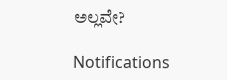ಅಲ್ಲವೇ?

Notifications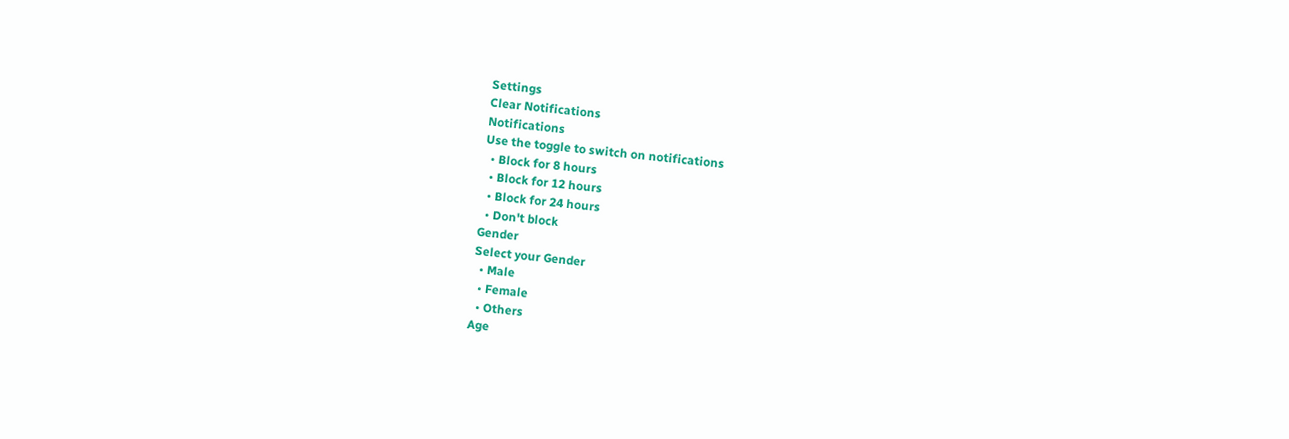Settings
Clear Notifications
Notifications
Use the toggle to switch on notifications
  • Block for 8 hours
  • Block for 12 hours
  • Block for 24 hours
  • Don't block
Gender
Select your Gender
  • Male
  • Female
  • Others
Age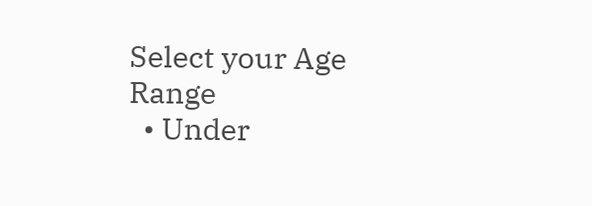Select your Age Range
  • Under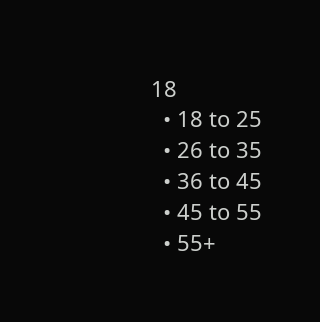18
  • 18 to 25
  • 26 to 35
  • 36 to 45
  • 45 to 55
  • 55+